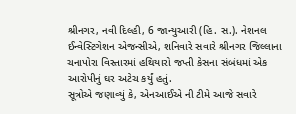શ્રીનગર, નવી દિલ્હી, 6 જાન્યુઆરી (હિ. સ.). નેશનલ ઈન્વેસ્ટિગેશન એજન્સીએ, શનિવારે સવારે શ્રીનગર જિલ્લાના ચનાપોરા વિસ્તારમાં હથિયારો જપ્તી કેસના સંબંધમાં એક આરોપીનું ઘર અટેચ કર્યું હતું.
સૂત્રોએ જણાવ્યું કે, એનઆઈએ ની ટીમે આજે સવારે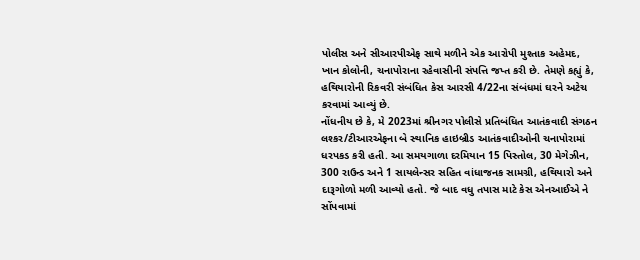પોલીસ અને સીઆરપીએફ સાથે મળીને એક આરોપી મુશ્તાક અહેમદ, ખાન કોલોની, ચનાપોરાના રહેવાસીની સંપત્તિ જપ્ત કરી છે. તેમણે કહ્યું કે, હથિયારોની રિકવરી સંબંધિત કેસ આરસી 4/22ના સંબંધમાં ઘરને અટેચ કરવામાં આવ્યું છે.
નોંધનીય છે કે, મે 2023માં શ્રીનગર પોલીસે પ્રતિબંધિત આતંકવાદી સંગઠન લશ્કર/ટીઆરએફના બે સ્થાનિક હાઇબ્રીડ આતંકવાદીઓની ચનાપોરામાં ધરપકડ કરી હતી. આ સમયગાળા દરમિયાન 15 પિસ્તોલ, 30 મેગેઝીન, 300 રાઉન્ડ અને 1 સાયલેન્સર સહિત વાંધાજનક સામગ્રી, હથિયારો અને દારૂગોળો મળી આવ્યો હતો. જે બાદ વધુ તપાસ માટે કેસ એનઆઈએ ને સોંપવામાં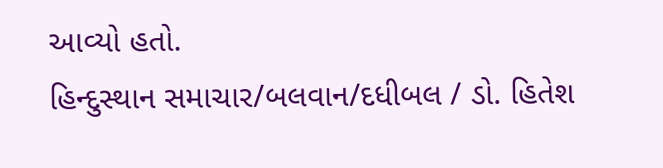આવ્યો હતો.
હિન્દુસ્થાન સમાચાર/બલવાન/દધીબલ / ડો. હિતેશ